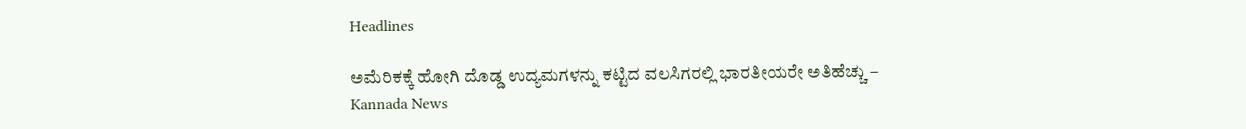Headlines

ಅಮೆರಿಕಕ್ಕೆ ಹೋಗಿ ದೊಡ್ಡ ಉದ್ಯಮಗಳನ್ನು ಕಟ್ಟಿದ ವಲಸಿಗರಲ್ಲಿ ಭಾರತೀಯರೇ ಅತಿಹೆಚ್ಚು – Kannada News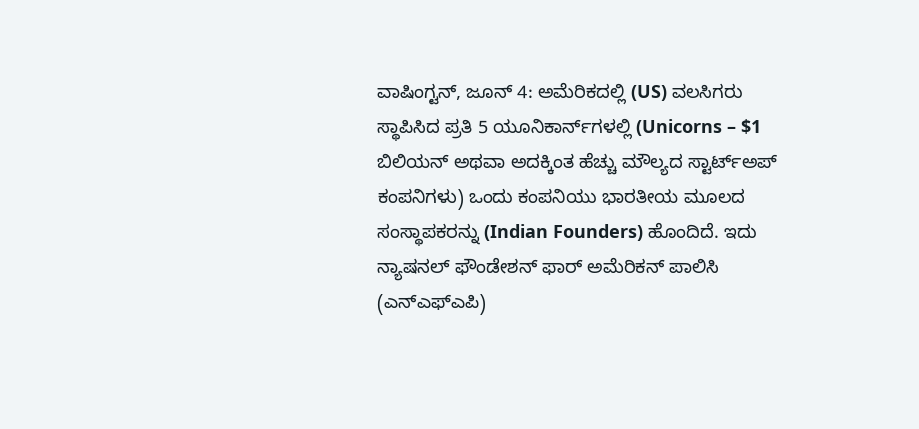ವಾಷಿಂಗ್ಟನ್, ಜೂನ್ 4: ಅಮೆರಿಕದಲ್ಲಿ (US) ವಲಸಿಗರು ಸ್ಥಾಪಿಸಿದ ಪ್ರತಿ 5 ಯೂನಿಕಾರ್ನ್‌ಗಳಲ್ಲಿ (Unicorns – $1 ಬಿಲಿಯನ್ ಅಥವಾ ಅದಕ್ಕಿಂತ ಹೆಚ್ಚು ಮೌಲ್ಯದ ಸ್ಟಾರ್ಟ್‌ಅಪ್ ಕಂಪನಿಗಳು) ಒಂದು ಕಂಪನಿಯು ಭಾರತೀಯ ಮೂಲದ ಸಂಸ್ಥಾಪಕರನ್ನು (Indian Founders) ಹೊಂದಿದೆ. ಇದು ನ್ಯಾಷನಲ್ ಫೌಂಡೇಶನ್ ಫಾರ್ ಅಮೆರಿಕನ್ ಪಾಲಿಸಿ (ಎನ್ಎಫ್ಎಪಿ)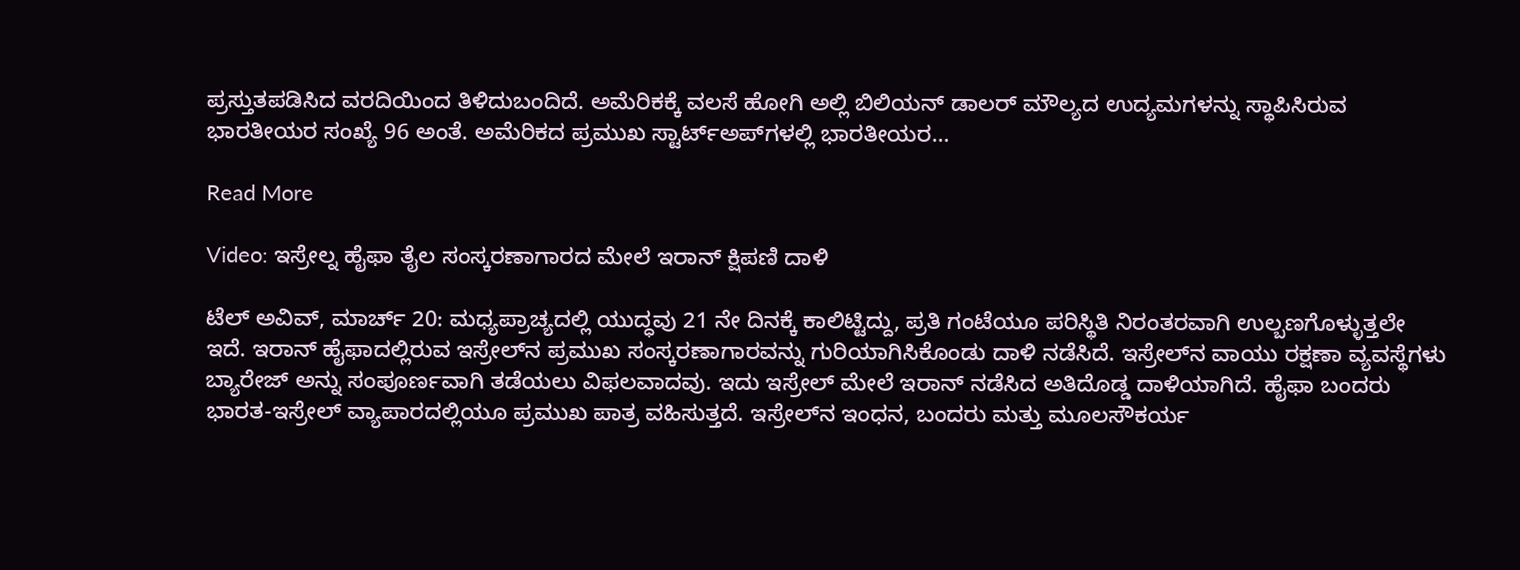ಪ್ರಸ್ತುತಪಡಿಸಿದ ವರದಿಯಿಂದ ತಿಳಿದುಬಂದಿದೆ. ಅಮೆರಿಕಕ್ಕೆ ವಲಸೆ ಹೋಗಿ ಅಲ್ಲಿ ಬಿಲಿಯನ್ ಡಾಲರ್ ಮೌಲ್ಯದ ಉದ್ಯಮಗಳನ್ನು ಸ್ಥಾಪಿಸಿರುವ ಭಾರತೀಯರ ಸಂಖ್ಯೆ 96 ಅಂತೆ. ಅಮೆರಿಕದ ಪ್ರಮುಖ ಸ್ಟಾರ್ಟ್‌ಅಪ್‌ಗಳಲ್ಲಿ ಭಾರತೀಯರ…

Read More

Video: ಇಸ್ರೇಲ್ನ ಹೈಫಾ ತೈಲ ಸಂಸ್ಕರಣಾಗಾರದ ಮೇಲೆ ಇರಾನ್ ಕ್ಷಿಪಣಿ ದಾಳಿ

ಟೆಲ್ ಅವಿವ್, ಮಾರ್ಚ್ 20: ಮಧ್ಯಪ್ರಾಚ್ಯದಲ್ಲಿ ಯುದ್ಧವು 21 ನೇ ದಿನಕ್ಕೆ ಕಾಲಿಟ್ಟಿದ್ದು, ಪ್ರತಿ ಗಂಟೆಯೂ ಪರಿಸ್ಥಿತಿ ನಿರಂತರವಾಗಿ ಉಲ್ಬಣಗೊಳ್ಳುತ್ತಲೇ ಇದೆ. ಇರಾನ್ ಹೈಫಾದಲ್ಲಿರುವ ಇಸ್ರೇಲ್‌ನ ಪ್ರಮುಖ ಸಂಸ್ಕರಣಾಗಾರವನ್ನು ಗುರಿಯಾಗಿಸಿಕೊಂಡು ದಾಳಿ ನಡೆಸಿದೆ. ಇಸ್ರೇಲ್‌ನ ವಾಯು ರಕ್ಷಣಾ ವ್ಯವಸ್ಥೆಗಳು ಬ್ಯಾರೇಜ್ ಅನ್ನು ಸಂಪೂರ್ಣವಾಗಿ ತಡೆಯಲು ವಿಫಲವಾದವು. ಇದು ಇಸ್ರೇಲ್ ಮೇಲೆ ಇರಾನ್ ನಡೆಸಿದ ಅತಿದೊಡ್ಡ ದಾಳಿಯಾಗಿದೆ. ಹೈಫಾ ಬಂದರು ಭಾರತ-ಇಸ್ರೇಲ್ ವ್ಯಾಪಾರದಲ್ಲಿಯೂ ಪ್ರಮುಖ ಪಾತ್ರ ವಹಿಸುತ್ತದೆ. ಇಸ್ರೇಲ್‌ನ ಇಂಧನ, ಬಂದರು ಮತ್ತು ಮೂಲಸೌಕರ್ಯ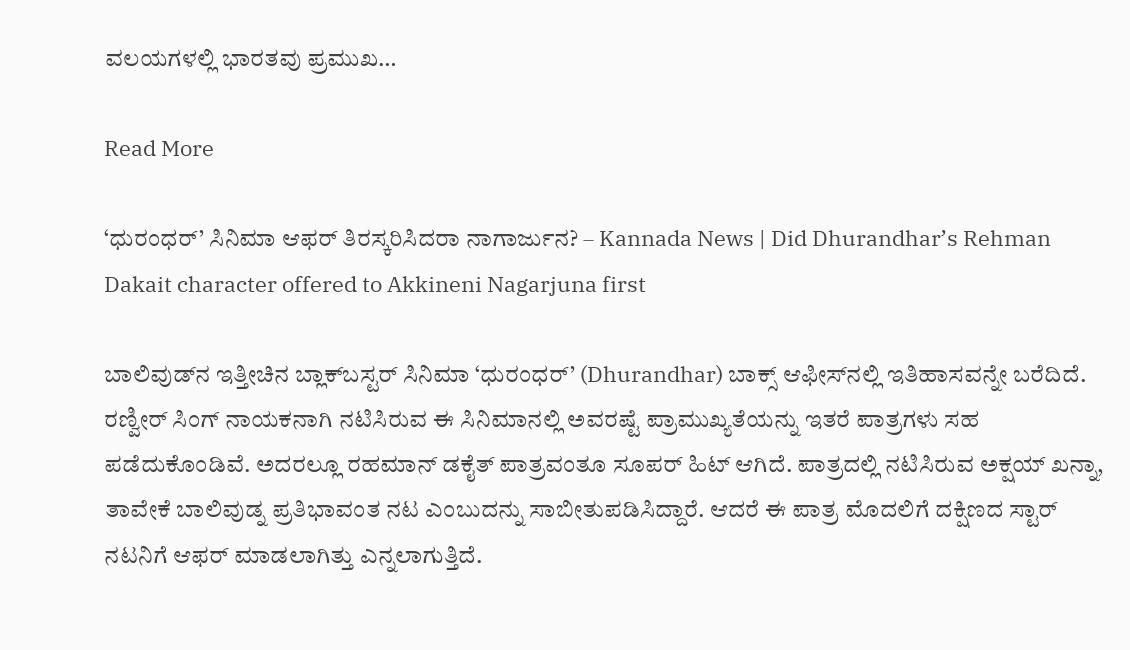ವಲಯಗಳಲ್ಲಿ ಭಾರತವು ಪ್ರಮುಖ…

Read More

‘ಧುರಂಧರ್’ ಸಿನಿಮಾ ಆಫರ್ ತಿರಸ್ಕರಿಸಿದರಾ ನಾಗಾರ್ಜುನ? – Kannada News | Did Dhurandhar’s Rehman Dakait character offered to Akkineni Nagarjuna first

ಬಾಲಿವುಡ್‌ನ ಇತ್ತೀಚಿನ ಬ್ಲಾಕ್‌ಬಸ್ಟರ್ ಸಿನಿಮಾ ‘ಧುರಂಧರ್’ (Dhurandhar) ಬಾಕ್ಸ್ ಆಫೀಸ್‌ನಲ್ಲಿ ಇತಿಹಾಸವನ್ನೇ ಬರೆದಿದೆ. ರಣ್ವೀರ್ ಸಿಂಗ್ ನಾಯಕನಾಗಿ ನಟಿಸಿರುವ ಈ ಸಿನಿಮಾನಲ್ಲಿ ಅವರಷ್ಟೆ ಪ್ರಾಮುಖ್ಯತೆಯನ್ನು ಇತರೆ ಪಾತ್ರಗಳು ಸಹ ಪಡೆದುಕೊಂಡಿವೆ. ಅದರಲ್ಲೂ ರಹಮಾನ್ ಡಕೈತ್ ಪಾತ್ರವಂತೂ ಸೂಪರ್ ಹಿಟ್ ಆಗಿದೆ. ಪಾತ್ರದಲ್ಲಿ ನಟಿಸಿರುವ ಅಕ್ಷಯ್ ಖನ್ನಾ, ತಾವೇಕೆ ಬಾಲಿವುಡ್ನ ಪ್ರತಿಭಾವಂತ ನಟ ಎಂಬುದನ್ನು ಸಾಬೀತುಪಡಿಸಿದ್ದಾರೆ. ಆದರೆ ಈ ಪಾತ್ರ ಮೊದಲಿಗೆ ದಕ್ಷಿಣದ ಸ್ಟಾರ್ ನಟನಿಗೆ ಆಫರ್ ಮಾಡಲಾಗಿತ್ತು ಎನ್ನಲಾಗುತ್ತಿದೆ.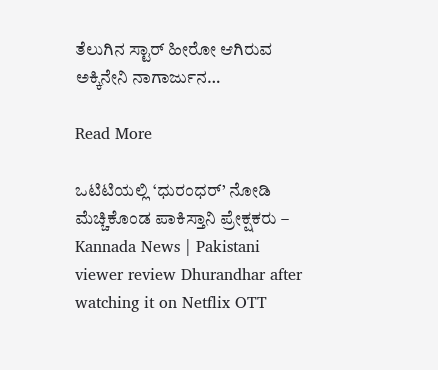ತೆಲುಗಿನ ಸ್ಟಾರ್ ಹೀರೋ ಆಗಿರುವ ಅಕ್ಕಿನೇನಿ ನಾಗಾರ್ಜುನ…

Read More

ಒಟಿಟಿಯಲ್ಲಿ ‘ಧುರಂಧರ್’ ನೋಡಿ ಮೆಚ್ಚಿಕೊಂಡ ಪಾಕಿಸ್ತಾನಿ ಪ್ರೇಕ್ಷಕರು – Kannada News | Pakistani viewer review Dhurandhar after watching it on Netflix OTT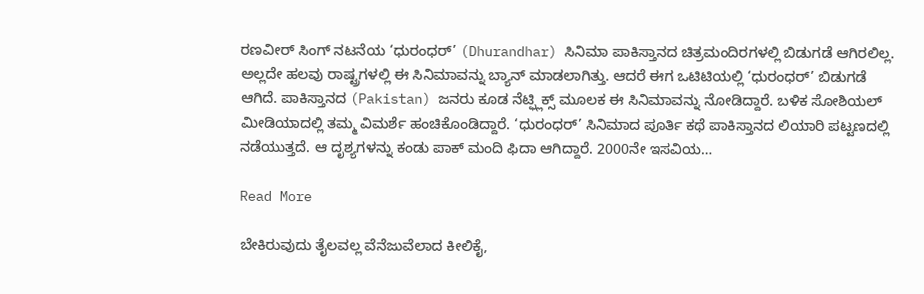ರಣವೀರ್ ಸಿಂಗ್ ನಟನೆಯ ‘ಧುರಂಧರ್’ (Dhurandhar) ಸಿನಿಮಾ ಪಾಕಿಸ್ತಾನದ ಚಿತ್ರಮಂದಿರಗಳಲ್ಲಿ ಬಿಡುಗಡೆ ಆಗಿರಲಿಲ್ಲ. ಅಲ್ಲದೇ ಹಲವು ರಾಷ್ಟ್ರಗಳಲ್ಲಿ ಈ ಸಿನಿಮಾವನ್ನು ಬ್ಯಾನ್ ಮಾಡಲಾಗಿತ್ತು. ಆದರೆ ಈಗ ಒಟಿಟಿಯಲ್ಲಿ ‘ಧುರಂಧರ್’ ಬಿಡುಗಡೆ ಆಗಿದೆ. ಪಾಕಿಸ್ತಾನದ (Pakistan) ಜನರು ಕೂಡ ನೆಟ್ಫ್ಲಿಕ್ಸ್ ಮೂಲಕ ಈ ಸಿನಿಮಾವನ್ನು ನೋಡಿದ್ದಾರೆ. ಬಳಿಕ ಸೋಶಿಯಲ್ ಮೀಡಿಯಾದಲ್ಲಿ ತಮ್ಮ ವಿಮರ್ಶೆ ಹಂಚಿಕೊಂಡಿದ್ದಾರೆ. ‘ಧುರಂಧರ್’ ಸಿನಿಮಾದ ಪೂರ್ತಿ ಕಥೆ ಪಾಕಿಸ್ತಾನದ ಲಿಯಾರಿ ಪಟ್ಟಣದಲ್ಲಿ ನಡೆಯುತ್ತದೆ. ಆ ದೃಶ್ಯಗಳನ್ನು ಕಂಡು ಪಾಕ್ ಮಂದಿ ಫಿದಾ ಆಗಿದ್ದಾರೆ. 2000ನೇ ಇಸವಿಯ…

Read More

ಬೇಕಿರುವುದು ತೈಲವಲ್ಲ ವೆನೆಜುವೆಲಾದ ಕೀಲಿಕೈ,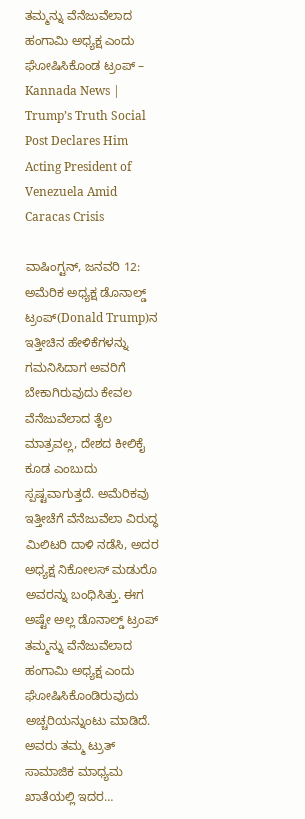ತಮ್ಮನ್ನು ವೆನೆಜುವೆಲಾದ ಹಂಗಾಮಿ ಅಧ್ಯಕ್ಷ ಎಂದು ಘೋಷಿಸಿಕೊಂಡ ಟ್ರಂಪ್ – Kannada News | Trump’s Truth Social Post Declares Him Acting President of Venezuela Amid Caracas Crisis

ವಾಷಿಂಗ್ಟನ್, ಜನವರಿ 12: ಅಮೆರಿಕ ಅಧ್ಯಕ್ಷ ಡೊನಾಲ್ಡ್ ಟ್ರಂಪ್(Donald Trump)ನ ಇತ್ತೀಚಿನ ಹೇಳಿಕೆಗಳನ್ನು ಗಮನಿಸಿದಾಗ ಅವರಿಗೆ ಬೇಕಾಗಿರುವುದು ಕೇವಲ ವೆನೆಜುವೆಲಾದ ತೈಲ ಮಾತ್ರವಲ್ಲ, ದೇಶದ ಕೀಲಿಕೈ ಕೂಡ ಎಂಬುದು ಸ್ಪಷ್ಟವಾಗುತ್ತದೆ. ಅಮೆರಿಕವು ಇತ್ತೀಚೆಗೆ ವೆನೆಜುವೆಲಾ ವಿರುದ್ಧ ಮಿಲಿಟರಿ ದಾಳಿ ನಡೆಸಿ, ಅದರ ಅಧ್ಯಕ್ಷ ನಿಕೋಲಸ್ ಮಡುರೊ ಅವರನ್ನು ಬಂಧಿಸಿತ್ತು. ಈಗ ಅಷ್ಟೇ ಅಲ್ಲ ಡೊನಾಲ್ಡ್ ಟ್ರಂಪ್ ತಮ್ಮನ್ನು ವೆನೆಜುವೆಲಾದ ಹಂಗಾಮಿ ಅಧ್ಯಕ್ಷ ಎಂದು ಘೋಷಿಸಿಕೊಂಡಿರುವುದು ಅಚ್ಚರಿಯನ್ನುಂಟು ಮಾಡಿದೆ. ಅವರು ತಮ್ಮ ಟ್ರುತ್ ಸಾಮಾಜಿಕ ಮಾಧ್ಯಮ ಖಾತೆಯಲ್ಲಿ ಇದರ…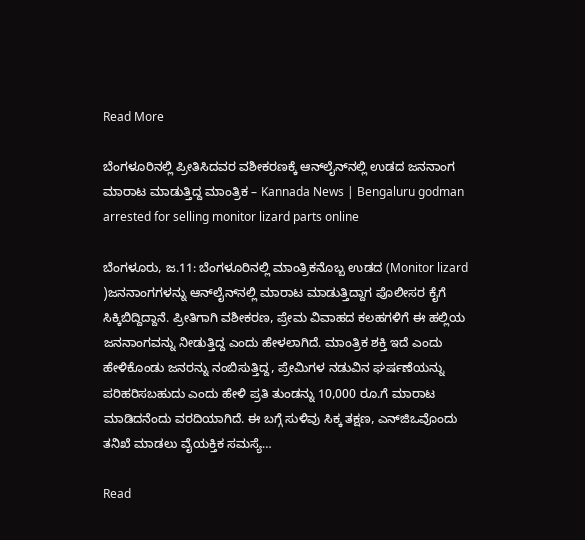Read More

ಬೆಂಗಳೂರಿನಲ್ಲಿ ಪ್ರೀತಿಸಿದವರ ವಶೀಕರಣಕ್ಕೆ ಆನ್‌ಲೈನ್‌ನಲ್ಲಿ ಉಡದ ಜನನಾಂಗ ಮಾರಾಟ ಮಾಡುತ್ತಿದ್ದ ಮಾಂತ್ರಿಕ – Kannada News | Bengaluru godman arrested for selling monitor lizard parts online

ಬೆಂಗಳೂರು, ಜ.11: ಬೆಂಗಳೂರಿನಲ್ಲಿ ಮಾಂತ್ರಿಕನೊಬ್ಬ ಉಡದ (Monitor lizard )ಜನನಾಂಗಗಳನ್ನು ಆನ್‌ಲೈನ್‌ನಲ್ಲಿ ಮಾರಾಟ ಮಾಡುತ್ತಿದ್ದಾಗ ಪೊಲೀಸರ ಕೈಗೆ ಸಿಕ್ಕಿಬಿದ್ದಿದ್ದಾನೆ. ಪ್ರೀತಿಗಾಗಿ ವಶೀಕರಣ, ಪ್ರೇಮ ವಿವಾಹದ ಕಲಹಗಳಿಗೆ ಈ ಹಲ್ಲಿಯ ಜನನಾಂಗವನ್ನು ನೀಡುತ್ತಿದ್ದ ಎಂದು ಹೇಳಲಾಗಿದೆ. ಮಾಂತ್ರಿಕ ಶಕ್ತಿ ಇದೆ ಎಂದು ಹೇಳಿಕೊಂಡು ಜನರನ್ನು ನಂಬಿಸುತ್ತಿದ್ದ, ಪ್ರೇಮಿಗಳ ನಡುವಿನ ಘರ್ಷಣೆಯನ್ನು ಪರಿಹರಿಸಬಹುದು ಎಂದು ಹೇಳಿ ಪ್ರತಿ ತುಂಡನ್ನು 10,000 ರೂ.ಗೆ ಮಾರಾಟ ಮಾಡಿದನೆಂದು ವರದಿಯಾಗಿದೆ. ಈ ಬಗ್ಗೆ ಸುಳಿವು ಸಿಕ್ಕ ತಕ್ಷಣ, ಎನ್‌ಜಿಒವೊಂದು ತನಿಖೆ ಮಾಡಲು ವೈಯಕ್ತಿಕ ಸಮಸ್ಯೆ…

Read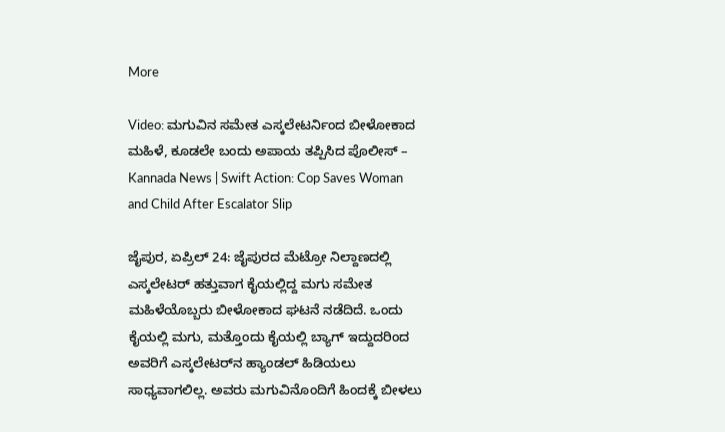More

Video: ಮಗುವಿನ ಸಮೇತ ಎಸ್ಕಲೇಟರ್ನಿಂದ ಬೀಳೋಕಾದ ಮಹಿಳೆ, ಕೂಡಲೇ ಬಂದು ಅಪಾಯ ತಪ್ಪಿಸಿದ ಪೊಲೀಸ್ – Kannada News | Swift Action: Cop Saves Woman and Child After Escalator Slip

ಜೈಪುರ, ಏಪ್ರಿಲ್ 24: ಜೈಪುರದ ಮೆಟ್ರೋ ನಿಲ್ದಾಣದಲ್ಲಿ ಎಸ್ಕಲೇಟರ್ ಹತ್ತುವಾಗ ಕೈಯಲ್ಲಿದ್ದ ಮಗು ಸಮೇತ ಮಹಿಳೆಯೊಬ್ಬರು ಬೀಳೋಕಾದ ಘಟನೆ ನಡೆದಿದೆ. ಒಂದು ಕೈಯಲ್ಲಿ ಮಗು, ಮತ್ತೊಂದು ಕೈಯಲ್ಲಿ ಬ್ಯಾಗ್ ಇದ್ದುದರಿಂದ ಅವರಿಗೆ ಎಸ್ಕಲೇಟರ್‌ನ ಹ್ಯಾಂಡಲ್ ಹಿಡಿಯಲು ಸಾಧ್ಯವಾಗಲಿಲ್ಲ. ಅವರು ಮಗುವಿನೊಂದಿಗೆ ಹಿಂದಕ್ಕೆ ಬೀಳಲು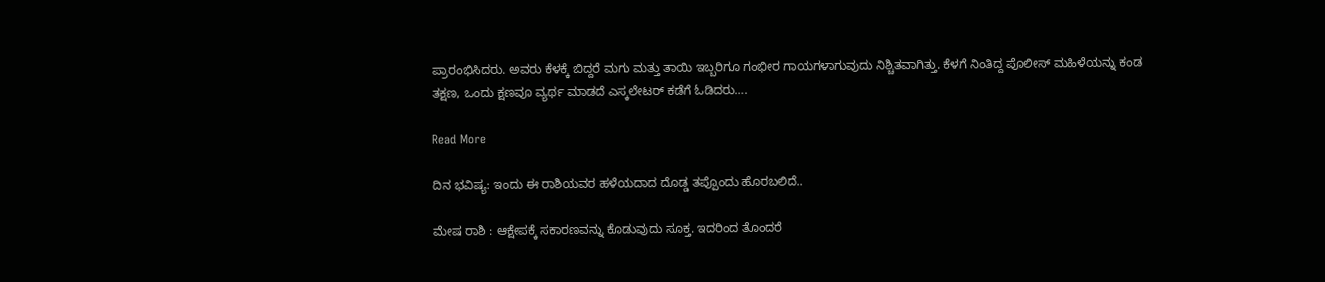ಪ್ರಾರಂಭಿಸಿದರು. ಅವರು ಕೆಳಕ್ಕೆ ಬಿದ್ದರೆ ಮಗು ಮತ್ತು ತಾಯಿ ಇಬ್ಬರಿಗೂ ಗಂಭೀರ ಗಾಯಗಳಾಗುವುದು ನಿಶ್ಚಿತವಾಗಿತ್ತು. ಕೆಳಗೆ ನಿಂತಿದ್ದ ಪೊಲೀಸ್ ಮಹಿಳೆಯನ್ನು ಕಂಡ ತಕ್ಷಣ, ಒಂದು ಕ್ಷಣವೂ ವ್ಯರ್ಥ ಮಾಡದೆ ಎಸ್ಕಲೇಟರ್ ಕಡೆಗೆ ಓಡಿದರು….

Read More

ದಿನ ಭವಿಷ್ಯ: ಇಂದು ಈ ರಾಶಿಯವರ ಹಳೆಯದಾದ ದೊಡ್ಡ ತಪ್ಪೊಂದು ಹೊರಬಲಿದೆ..

ಮೇಷ ರಾಶಿ : ಆಕ್ಷೇಪಕ್ಕೆ ಸಕಾರಣವನ್ನು ಕೊಡುವುದು ಸೂಕ್ತ. ಇದರಿಂದ ತೊಂದರೆ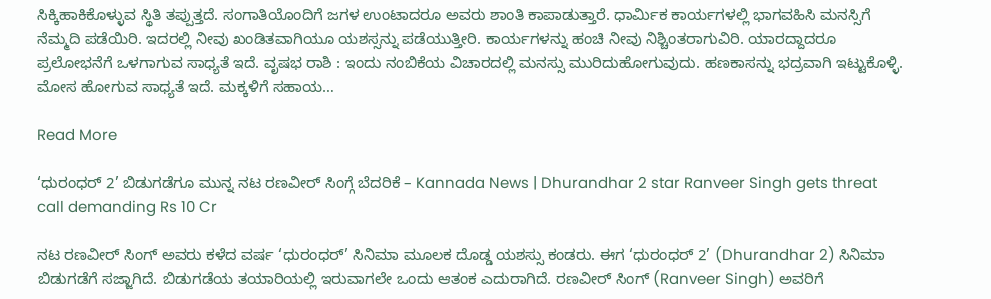ಸಿಕ್ಕಿಹಾಕಿಕೊಳ್ಳುವ ಸ್ಥಿತಿ ತಪ್ಪುತ್ತದೆ. ಸಂಗಾತಿಯೊಂದಿಗೆ ಜಗಳ ಉಂಟಾದರೂ ಅವರು ಶಾಂತಿ ಕಾಪಾಡುತ್ತಾರೆ. ಧಾರ್ಮಿಕ ಕಾರ್ಯಗಳಲ್ಲಿ ಭಾಗವಹಿಸಿ ಮನಸ್ಸಿಗೆ ನೆಮ್ಮದಿ ಪಡೆಯಿರಿ. ಇದರಲ್ಲಿ ನೀವು ಖಂಡಿತವಾಗಿಯೂ ಯಶಸ್ಸನ್ನು ಪಡೆಯುತ್ತೀರಿ. ಕಾರ್ಯಗಳನ್ನು ಹಂಚಿ ನೀವು ನಿಶ್ಚಿಂತರಾಗುವಿರಿ. ಯಾರದ್ದಾದರೂ ಪ್ರಲೋಭನೆಗೆ ಒಳಗಾಗುವ ಸಾಧ್ಯತೆ ಇದೆ. ವೃಷಭ ರಾಶಿ : ಇಂದು ನಂಬಿಕೆಯ ವಿಚಾರದಲ್ಲಿ ಮನಸ್ಸು ಮುರಿದುಹೋಗುವುದು. ಹಣಕಾಸನ್ನು ಭದ್ರವಾಗಿ ಇಟ್ಟುಕೊಳ್ಳಿ. ಮೋಸ ಹೋಗುವ ಸಾಧ್ಯತೆ ಇದೆ. ಮಕ್ಕಳಿಗೆ ಸಹಾಯ…

Read More

‘ಧುರಂಧರ್ 2’ ಬಿಡುಗಡೆಗೂ ಮುನ್ನ ನಟ ರಣವೀರ್ ಸಿಂಗ್ಗೆ ಬೆದರಿಕೆ – Kannada News | Dhurandhar 2 star Ranveer Singh gets threat call demanding Rs 10 Cr

ನಟ ರಣವೀರ್ ಸಿಂಗ್ ಅವರು ಕಳೆದ ವರ್ಷ ‘ಧುರಂಧರ್’ ಸಿನಿಮಾ ಮೂಲಕ ದೊಡ್ಡ ಯಶಸ್ಸು ಕಂಡರು. ಈಗ ‘ಧುರಂಧರ್ 2’ (Dhurandhar 2) ಸಿನಿಮಾ ಬಿಡುಗಡೆಗೆ ಸಜ್ಜಾಗಿದೆ. ಬಿಡುಗಡೆಯ ತಯಾರಿಯಲ್ಲಿ ಇರುವಾಗಲೇ ಒಂದು ಆತಂಕ ಎದುರಾಗಿದೆ. ರಣವೀರ್ ಸಿಂಗ್ (Ranveer Singh) ಅವರಿಗೆ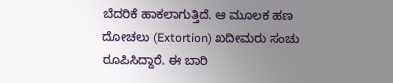ಬೆದರಿಕೆ ಹಾಕಲಾಗುತ್ತಿದೆ. ಆ ಮೂಲಕ ಹಣ ದೋಚಲು (Extortion) ಖದೀಮರು ಸಂಚು ರೂಪಿಸಿದ್ದಾರೆ. ಈ ಬಾರಿ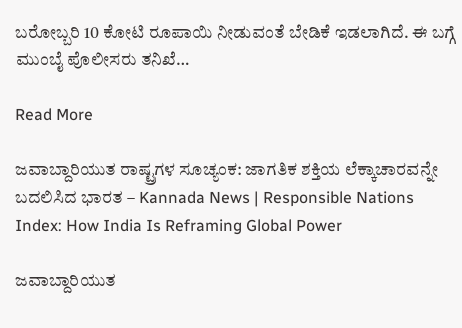ಬರೋಬ್ಬರಿ 10 ಕೋಟಿ ರೂಪಾಯಿ ನೀಡುವಂತೆ ಬೇಡಿಕೆ ಇಡಲಾಗಿದೆ. ಈ ಬಗ್ಗೆ ಮುಂಬೈ ಪೊಲೀಸರು ತನಿಖೆ…

Read More

ಜವಾಬ್ದಾರಿಯುತ ರಾಷ್ಟ್ರಗಳ ಸೂಚ್ಯಂಕ: ಜಾಗತಿಕ ಶಕ್ತಿಯ ಲೆಕ್ಕಾಚಾರವನ್ನೇ ಬದಲಿಸಿದ ಭಾರತ – Kannada News | Responsible Nations Index: How India Is Reframing Global Power

ಜವಾಬ್ದಾರಿಯುತ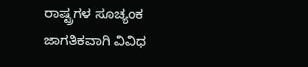ರಾಷ್ಟ್ರಗಳ ಸೂಚ್ಯಂಕ ಜಾಗತಿಕವಾಗಿ ವಿವಿಧ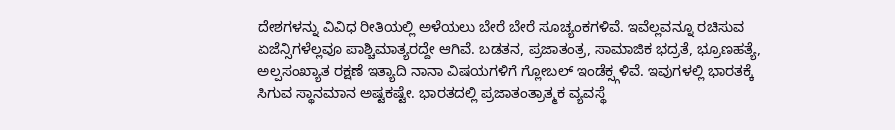ದೇಶಗಳನ್ನು ವಿವಿಧ ರೀತಿಯಲ್ಲಿ ಅಳೆಯಲು ಬೇರೆ ಬೇರೆ ಸೂಚ್ಯಂಕಗಳಿವೆ. ಇವೆಲ್ಲವನ್ನೂ ರಚಿಸುವ ಏಜೆನ್ಸಿಗಳೆಲ್ಲವೂ ಪಾಶ್ಚಿಮಾತ್ಯರದ್ದೇ ಆಗಿವೆ. ಬಡತನ, ಪ್ರಜಾತಂತ್ರ, ಸಾಮಾಜಿಕ ಭದ್ರತೆ, ಭ್ರೂಣಹತ್ಯೆ, ಅಲ್ಪಸಂಖ್ಯಾತ ರಕ್ಷಣೆ ಇತ್ಯಾದಿ ನಾನಾ ವಿಷಯಗಳಿಗೆ ಗ್ಲೋಬಲ್ ಇಂಡೆಕ್ಸ್ಗಳಿವೆ. ಇವುಗಳಲ್ಲಿ ಭಾರತಕ್ಕೆ ಸಿಗುವ ಸ್ಥಾನಮಾನ ಅಷ್ಟಕಷ್ಟೇ. ಭಾರತದಲ್ಲಿ ಪ್ರಜಾತಂತ್ರಾತ್ಮಕ ವ್ಯವಸ್ಥೆ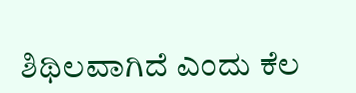ಶಿಥಿಲವಾಗಿದೆ ಎಂದು ಕೆಲ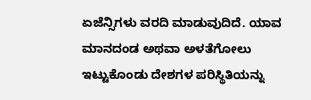ಏಜೆನ್ಸಿಗಳು ವರದಿ ಮಾಡುವುದಿದೆ. ಯಾವ ಮಾನದಂಡ ಅಥವಾ ಅಳತೆಗೋಲು ಇಟ್ಟುಕೊಂಡು ದೇಶಗಳ ಪರಿಸ್ಥಿತಿಯನ್ನು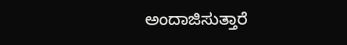ಅಂದಾಜಿಸುತ್ತಾರೆ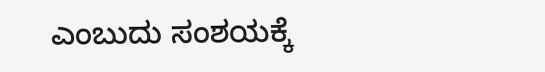ಎಂಬುದು ಸಂಶಯಕ್ಕೆ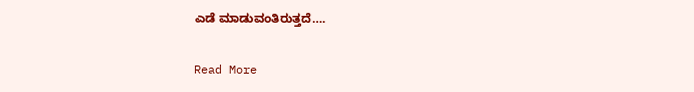ಎಡೆ ಮಾಡುವಂತಿರುತ್ತದೆ….

Read More